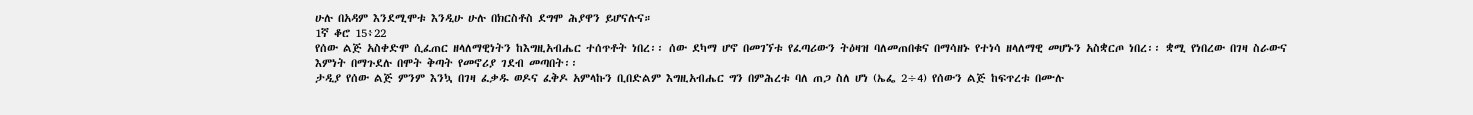ሁሉ በአዳም እንደሚሞቱ እንዲሁ ሁሉ በክርስቶስ ደግሞ ሕያዋን ይሆናሉና።
1ኛ ቆሮ 15፥22
የሰው ልጅ አስቀድሞ ሲፈጠር ዘላለማዊነትን ከእግዚአብሔር ተሰጥቶት ነበረ፡፡ ሰው ደካማ ሆኖ በመገኘቱ የፈጣሪውን ትዕዛዝ ባለመጠበቁና በማሳዘኑ የተነሳ ዘላለማዊ መሆኑን አስቋርጦ ነበረ፡፡ ቋሚ የነበረው በገዛ ስራውና እምነት በማጉደሉ በሞት ቅጣት የመኖሪያ ገደብ መጣበት፡፡
ታዲያ የሰው ልጅ ምንም እንኳ በገዛ ፈቃዱ ወዶና ፈቅዶ አምላኩን ቢበድልም እግዚአብሔር ግን በምሕረቱ ባለ ጠጋ ስለ ሆነ (ኤፌ 2÷4) የሰውን ልጅ ከፍጥረቱ በሙሉ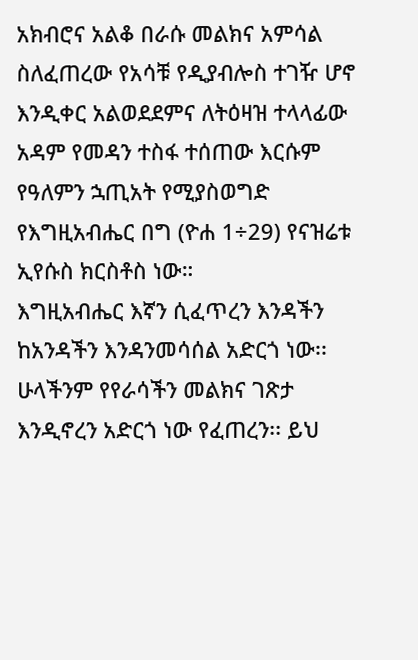አክብሮና አልቆ በራሱ መልክና አምሳል ስለፈጠረው የአሳቹ የዲያብሎስ ተገዥ ሆኖ እንዲቀር አልወደደምና ለትዕዛዝ ተላላፊው አዳም የመዳን ተስፋ ተሰጠው እርሱም የዓለምን ኋጢአት የሚያስወግድ የእግዚአብሔር በግ (ዮሐ 1÷29) የናዝሬቱ ኢየሱስ ክርስቶስ ነው።
እግዚአብሔር እኛን ሲፈጥረን እንዳችን ከአንዳችን እንዳንመሳሰል አድርጎ ነው፡፡ ሁላችንም የየራሳችን መልክና ገጽታ እንዲኖረን አድርጎ ነው የፈጠረን፡፡ ይህ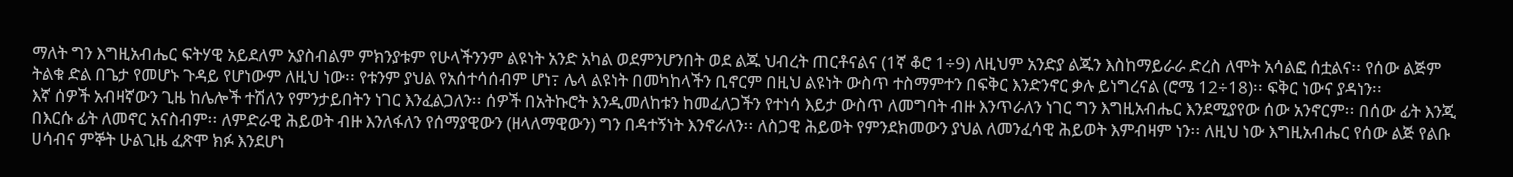ማለት ግን እግዚአብሔር ፍትሃዊ አይደለም አያስብልም ምክንያቱም የሁላችንንም ልዩነት አንድ አካል ወደምንሆንበት ወደ ልጁ ህብረት ጠርቶናልና (1ኛ ቆሮ 1÷9) ለዚህም አንድያ ልጁን እስከማይራራ ድረስ ለሞት አሳልፎ ሰቷልና፡፡ የሰው ልጅም ትልቁ ድል በጌታ የመሆኑ ጉዳይ የሆነውም ለዚህ ነው፡፡ የቱንም ያህል የአሰተሳሰብም ሆነ߹ ሌላ ልዩነት በመካከላችን ቢኖርም በዚህ ልዩነት ውስጥ ተስማምተን በፍቅር እንድንኖር ቃሉ ይነግረናል (ሮሜ 12÷18)፡፡ ፍቅር ነውና ያዳነን፡፡
እኛ ሰዎች አብዛኛውን ጊዜ ከሌሎች ተሽለን የምንታይበትን ነገር እንፈልጋለን፡፡ ሰዎች በአትኩሮት እንዲመለከቱን ከመፈለጋችን የተነሳ እይታ ውስጥ ለመግባት ብዙ እንጥራለን ነገር ግን እግዚአብሔር እንደሚያየው ሰው አንኖርም፡፡ በሰው ፊት እንጂ በእርሱ ፊት ለመኖር አናስብም፡፡ ለምድራዊ ሕይወት ብዙ እንለፋለን የሰማያዊውን (ዘላለማዊውን) ግን በዳተኝነት እንኖራለን፡፡ ለስጋዊ ሕይወት የምንደክመውን ያህል ለመንፈሳዊ ሕይወት እምብዛም ነን፡፡ ለዚህ ነው እግዚአብሔር የሰው ልጅ የልቡ ሀሳብና ምኞት ሁልጊዜ ፈጽሞ ክፉ እንደሆነ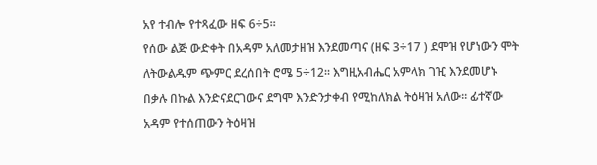አየ ተብሎ የተጻፈው ዘፍ 6÷5፡፡
የሰው ልጅ ውድቀት በአዳም አለመታዘዝ እንደመጣና (ዘፍ 3÷17 ) ደሞዝ የሆነውን ሞት ለትውልዱም ጭምር ደረሰበት ሮሜ 5÷12፡፡ እግዚአብሔር አምላክ ገዢ እንደመሆኑ በቃሉ በኩል እንድናደርገውና ደግሞ እንድንታቀብ የሚከለክል ትዕዛዝ አለው፡፡ ፊተኛው አዳም የተሰጠውን ትዕዛዝ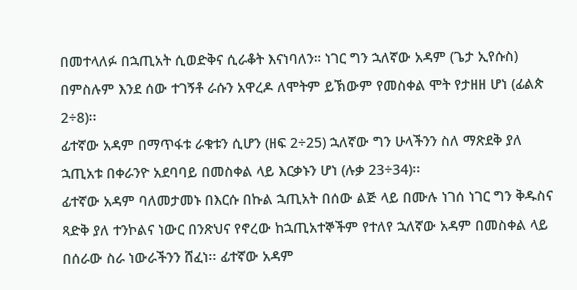በመተላለፉ በኋጢአት ሲወድቅና ሲራቆት እናነባለን። ነገር ግን ኋለኛው አዳም (ጌታ ኢየሱስ) በምስሉም እንደ ሰው ተገኝቶ ራሱን አዋረዶ ለሞትም ይኽውም የመስቀል ሞት የታዘዘ ሆነ (ፊልጵ 2÷8)፡፡
ፊተኛው አዳም በማጥፋቱ ራቁቱን ሲሆን (ዘፍ 2÷25) ኋለኛው ግን ሁላችንን ስለ ማጽደቅ ያለ ኋጢአቱ በቀራንዮ አደባባይ በመስቀል ላይ እርቃኑን ሆነ (ሉቃ 23÷34)፡፡
ፊተኛው አዳም ባለመታመኑ በእርሱ በኩል ኋጢአት በሰው ልጅ ላይ በሙሉ ነገሰ ነገር ግን ቅዱስና ጻድቅ ያለ ተንኮልና ነውር በንጽህና የኖረው ከኋጢአተኞችም የተለየ ኋለኛው አዳም በመስቀል ላይ በሰራው ስራ ነውራችንን ሸፈነ፡፡ ፊተኛው አዳም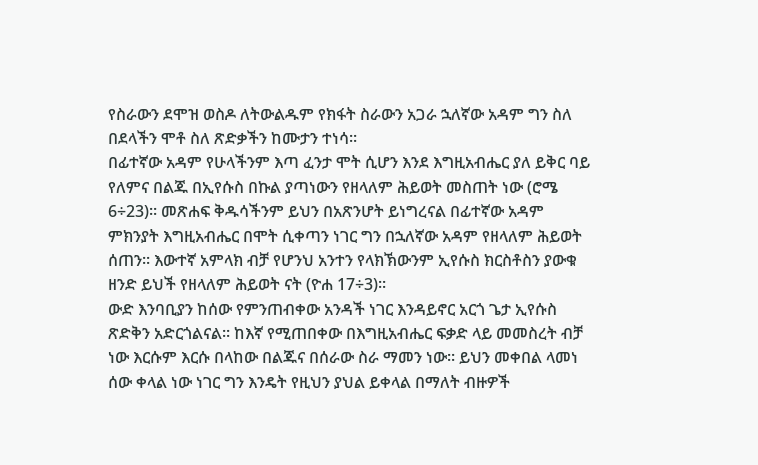የስራውን ደሞዝ ወስዶ ለትውልዱም የክፋት ስራውን አጋራ ኋለኛው አዳም ግን ስለ በደላችን ሞቶ ስለ ጽድቃችን ከሙታን ተነሳ፡፡
በፊተኛው አዳም የሁላችንም እጣ ፈንታ ሞት ሲሆን እንደ እግዚአብሔር ያለ ይቅር ባይ የለምና በልጁ በኢየሱስ በኩል ያጣነውን የዘላለም ሕይወት መስጠት ነው (ሮሜ 6÷23)፡፡ መጽሐፍ ቅዱሳችንም ይህን በአጽንሆት ይነግረናል በፊተኛው አዳም ምክንያት እግዚአብሔር በሞት ሲቀጣን ነገር ግን በኋለኛው አዳም የዘላለም ሕይወት ሰጠን፡፡ እውተኛ አምላክ ብቻ የሆንህ አንተን የላክኽውንም ኢየሱስ ክርስቶስን ያውቁ ዘንድ ይህች የዘላለም ሕይወት ናት (ዮሐ 17÷3)፡፡
ውድ እንባቢያን ከሰው የምንጠብቀው አንዳች ነገር እንዳይኖር አርጎ ጌታ ኢየሱስ ጽድቅን አድርጎልናል፡፡ ከእኛ የሚጠበቀው በእግዚአብሔር ፍቃድ ላይ መመስረት ብቻ ነው እርሱም እርሱ በላከው በልጁና በሰራው ስራ ማመን ነው፡፡ ይህን መቀበል ላመነ ሰው ቀላል ነው ነገር ግን እንዴት የዚህን ያህል ይቀላል በማለት ብዙዎች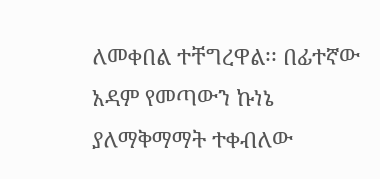ለመቀበል ተቸግረዋል፡፡ በፊተኛው አዳም የመጣውን ኩነኔ ያለማቅማማት ተቀብለው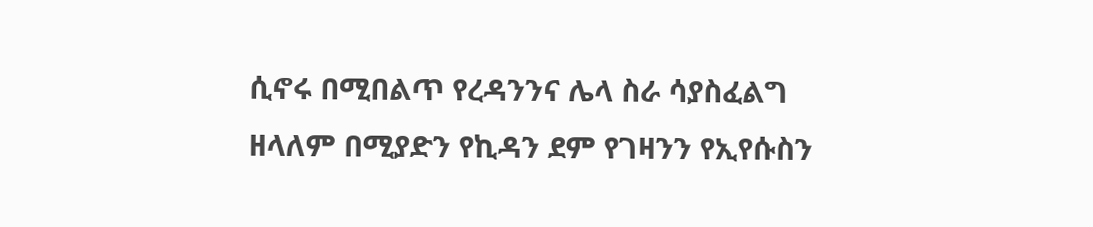ሲኖሩ በሚበልጥ የረዳንንና ሌላ ስራ ሳያስፈልግ ዘላለም በሚያድን የኪዳን ደም የገዛንን የኢየሱስን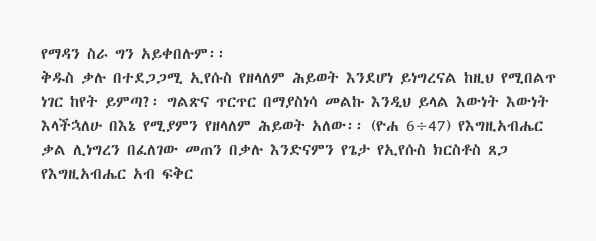የማዳን ስራ ግን አይቀበሉም፡፡
ቅዱስ ቃሉ በተደጋጋሚ ኢየሱስ የዘላለም ሕይወት እንደሆነ ይነግረናል ከዚህ የሚበልጥ ነገር ከየት ይምጣ?፡ ግልጽና ጥርጥር በማያስነሳ መልኩ እንዲህ ይላል እውነት እውነት እላችኋለሁ በእኔ የሚያምን የዘላለም ሕይወት አለው፡፡ (ዮሐ 6÷47) የእግዚአብሔር ቃል ሊነግረን በፈለገው መጠን በቃሉ እንድናምን የጌታ የኢየሱስ ክርስቶስ ጸጋ የእግዚአብሔር አብ ፍቅር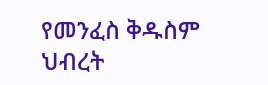የመንፈስ ቅዱስም ህብረት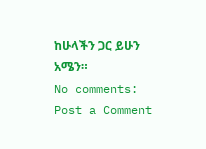ከሁላችን ጋር ይሁን አሜን።
No comments:
Post a Comment